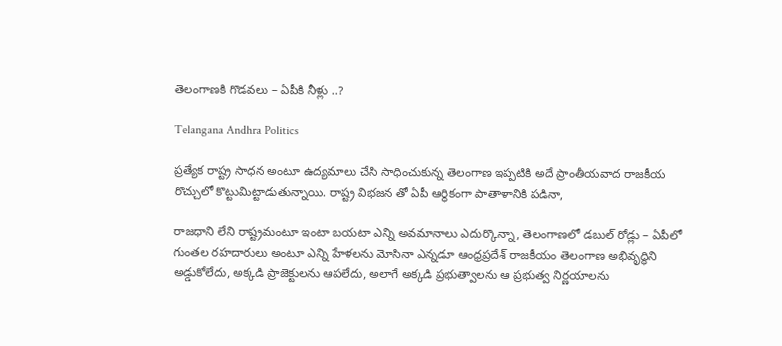తెలంగాణకి గొడవలు – ఏపీకి నీళ్లు ..?

Telangana Andhra Politics

ప్రత్యేక రాష్ట్ర సాధన అంటూ ఉద్యమాలు చేసి సాధించుకున్న తెలంగాణ ఇప్పటికి అదే ప్రాంతీయవాద రాజకీయ రొచ్చులో కొట్టుమిట్టాడుతున్నాయి. రాష్ట్ర విభజన తో ఏపీ ఆర్థికంగా పాతాళానికి పడినా,

రాజధాని లేని రాష్ట్రమంటూ ఇంటా బయటా ఎన్ని అవమానాలు ఎదుర్కొన్నా, తెలంగాణలో డబుల్ రోడ్లు – ఏపీలో గుంతల రహదారులు అంటూ ఎన్ని హేళలను మోసినా ఎన్నడూ ఆంధ్రప్రదేశ్ రాజకీయం తెలంగాణ అభివృద్ధిని అడ్డుకోలేదు, అక్కడి ప్రాజెక్టులను ఆపలేదు, అలాగే అక్కడి ప్రభుత్వాలను ఆ ప్రభుత్వ నిర్ణయాలను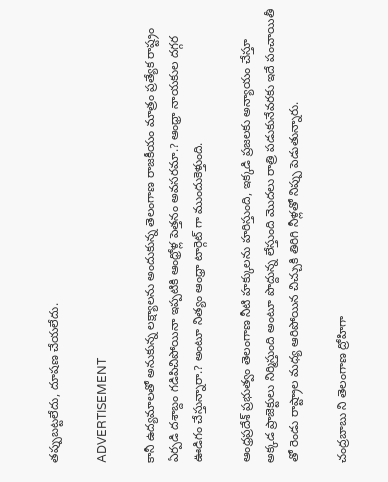తప్పుబట్టలేదు, దూషణ చేయలేదు.

ADVERTISEMENT

కానీ ఉద్యమాలతో అనుకున్న లక్ష్యాలను అందుకున్న తెలంగాణ రాజకీయం మాత్రం ప్రత్యేక రాష్ట్రం ఏర్పడి దశాబ్దం గడిపిచిపోయినా ఇప్పటికి ఆంధ్రోళ్ల పెత్తనం అవసరమా.? ఆంధ్రా నాయకుల దగ్గర ఊడిగం చేస్తున్నారా.? అంటూ నిత్యం ఆంధ్రా టార్గెట్ గా ముందుకెళ్తుంది.

ఆంధ్రప్రదేశ్ ప్రభుత్వం తెలంగాణ నీటి హక్కులను హరిస్తుంది, ఇక్కడి ప్రజలకు అన్యాయం చేస్తూ అక్కడ ప్రాజెక్టులు నిర్మిస్తుంది అంటూ పొద్దున్న లేస్తుంది మొదలు రాత్రి పడుకునేవరకు ఇదే పంచాయితీ తో రెండు రాష్ట్రాల మధ్య ఆరిపోయిన చిచ్చుకి తిరిగి నీళ్లతో నిప్పు పెడుతున్నారు.

చంద్రబాబు ని తెలంగాణ ద్రోహిగా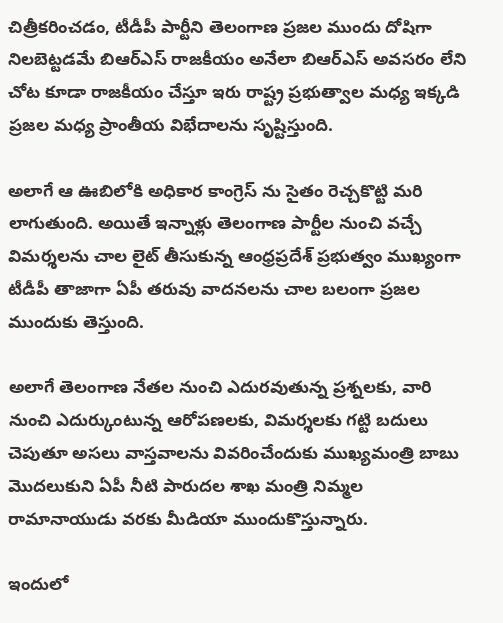చిత్రీకరించడం, టీడీపీ పార్టీని తెలంగాణ ప్రజల ముందు దోషిగా నిలబెట్టడమే బిఆర్ఎస్ రాజకీయం అనేలా బిఆర్ఎస్ అవసరం లేని చోట కూడా రాజకీయం చేస్తూ ఇరు రాష్ట్ర ప్రభుత్వాల మధ్య ఇక్కడి ప్రజల మధ్య ప్రాంతీయ విభేదాలను సృష్టిస్తుంది.

అలాగే ఆ ఊబిలోకి అధికార కాంగ్రెస్ ను సైతం రెచ్చకొట్టి మరి లాగుతుంది. అయితే ఇన్నాళ్లు తెలంగాణ పార్టీల నుంచి వచ్చే విమర్శలను చాల లైట్ తీసుకున్న ఆంధ్రప్రదేశ్ ప్రభుత్వం ముఖ్యంగా టీడీపీ తాజాగా ఏపీ తరువు వాదనలను చాల బలంగా ప్రజల ముందుకు తెస్తుంది.

అలాగే తెలంగాణ నేతల నుంచి ఎదురవుతున్న ప్రశ్నలకు, వారి నుంచి ఎదుర్కుంటున్న ఆరోపణలకు, విమర్శలకు గట్టి బదులు చెపుతూ అసలు వాస్తవాలను వివరించేందుకు ముఖ్యమంత్రి బాబు మొదలుకుని ఏపీ నీటి పారుదల శాఖ మంత్రి నిమ్మల రామానాయుడు వరకు మీడియా ముందుకొస్తున్నారు.

ఇందులో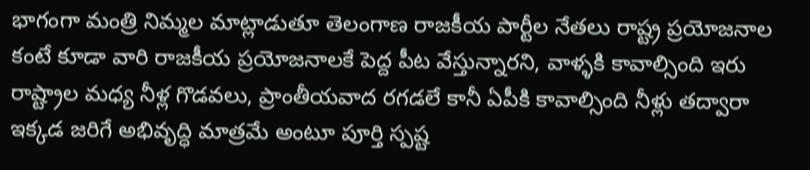భాగంగా మంత్రి నిమ్మల మాట్లాడుతూ తెలంగాణ రాజకీయ పార్టీల నేతలు రాష్ట్ర ప్రయోజనాల కంటే కూడా వారి రాజకీయ ప్రయోజనాలకే పెద్ద పీట వేస్తున్నారని, వాళ్ళకి కావాల్సింది ఇరు రాష్ట్రాల మధ్య నీళ్ల గొడవలు, ప్రాంతీయవాద రగడలే కానీ ఏపీకి కావాల్సింది నీళ్లు తద్వారా ఇక్కడ జరిగే అభివృద్ధి మాత్రమే అంటూ పూర్తి స్పష్ట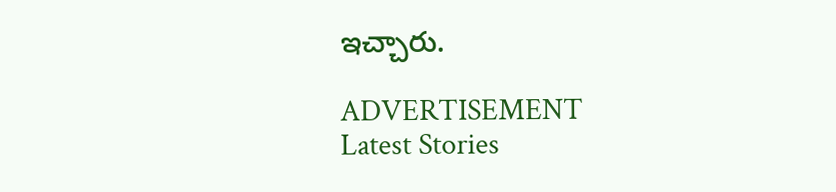ఇచ్చారు.

ADVERTISEMENT
Latest Stories